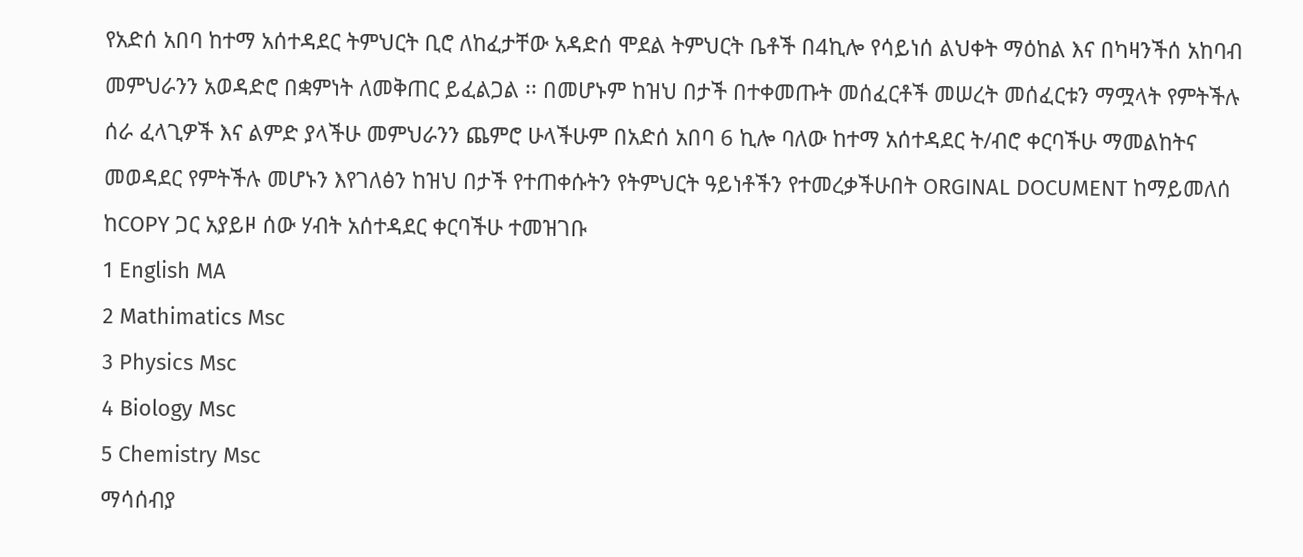የአድሰ አበባ ከተማ አሰተዳደር ትምህርት ቢሮ ለከፈታቸው አዳድሰ ሞደል ትምህርት ቤቶች በ4ኪሎ የሳይነሰ ልህቀት ማዕከል እና በካዛንችሰ አከባብ መምህራንን አወዳድሮ በቋምነት ለመቅጠር ይፈልጋል ፡፡ በመሆኑም ከዝህ በታች በተቀመጡት መሰፈርቶች መሠረት መሰፈርቱን ማሟላት የምትችሉ ሰራ ፈላጊዎች እና ልምድ ያላችሁ መምህራንን ጨምሮ ሁላችሁም በአድሰ አበባ 6 ኪሎ ባለው ከተማ አሰተዳደር ት/ብሮ ቀርባችሁ ማመልከትና መወዳደር የምትችሉ መሆኑን እየገለፅን ከዝህ በታች የተጠቀሱትን የትምህርት ዓይነቶችን የተመረቃችሁበት ORGINAL DOCUMENT ከማይመለሰ ከCOPY ጋር አያይዞ ሰው ሃብት አሰተዳደር ቀርባችሁ ተመዝገቡ
1 English MA
2 Mathimatics Msc
3 Physics Msc
4 Biology Msc
5 Chemistry Msc
ማሳሰብያ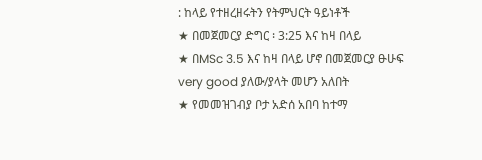: ከላይ የተዘረዘሩትን የትምህርት ዓይነቶች
★ በመጀመርያ ድግር ፡ 3:25 እና ከዛ በላይ
★ በMSc 3.5 እና ከዛ በላይ ሆኖ በመጀመርያ ፁሁፍ very good ያለው/ያላት መሆን አለበት
★ የመመዝገብያ ቦታ አድሰ አበባ ከተማ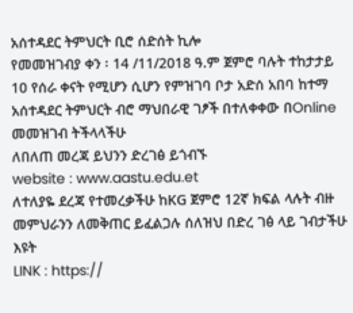አሰተዳደር ትምህርት ቢሮ ሰድሰት ኪሎ
የመመዝገብያ ቀን ፡ 14 /11/2018 ዓ.ም ጀምሮ ባሉት ተከታታይ 10 የሰራ ቀናት የሚሆን ሲሆን የምዝገባ ቦታ አድሰ አበባ ከተማ አሰተዳደር ትምህርት ብሮ ማህበራዊ ገፆች በተለቀቀው በOnline መመዝገብ ትችላላችሁ
ለበለጠ መረጃ ይህንን ድረገፅ ይጎብኙ
website : www.aastu.edu.et
ለተለያዬ ደረጃ የተመረቃችሁ ከKG ጀምሮ 12ኛ ክፍል ላሉት ብዙ መምህራንን ለመቅጠር ይፈልጋሉ ሰለዝህ በድረ ገፅ ላይ ገብታችሁ እዩት
LINK : https://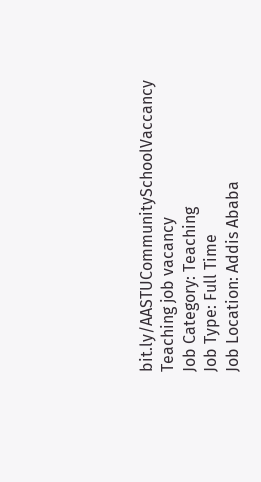bit.ly/AASTUCommunitySchoolVaccancy
Teaching job vacancy
Job Category: Teaching
Job Type: Full Time
Job Location: Addis Ababa